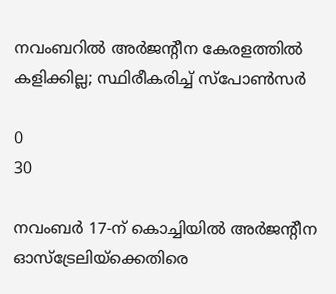നവംബറില്‍ അര്‍ജന്‍റീന കേരളത്തില്‍ കളിക്കില്ല; സ്ഥിരീകരിച്ച് സ്‌പോണ്‍സര്‍

0
30

നവംബര്‍ 17-ന് കൊച്ചിയില്‍ അര്‍ജന്‍റീന ഓസ്‌ട്രേലിയ്‌ക്കെതിരെ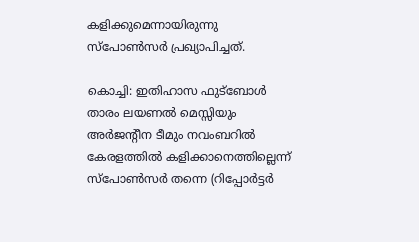കളിക്കുമെന്നായിരുന്നു സ്പോണ്‍സര്‍ പ്രഖ്യാപിച്ചത്.

കൊച്ചി: ഇതിഹാസ ഫുട്‌ബോള്‍ താരം ലയണല്‍ മെസ്സിയും അര്‍ജന്‍റീന ടീമും നവംബറില്‍ കേരളത്തില്‍ കളിക്കാനെത്തില്ലെന്ന് സ്‌പോണ്‍സര്‍ തന്നെ (റിപ്പോര്‍ട്ടര്‍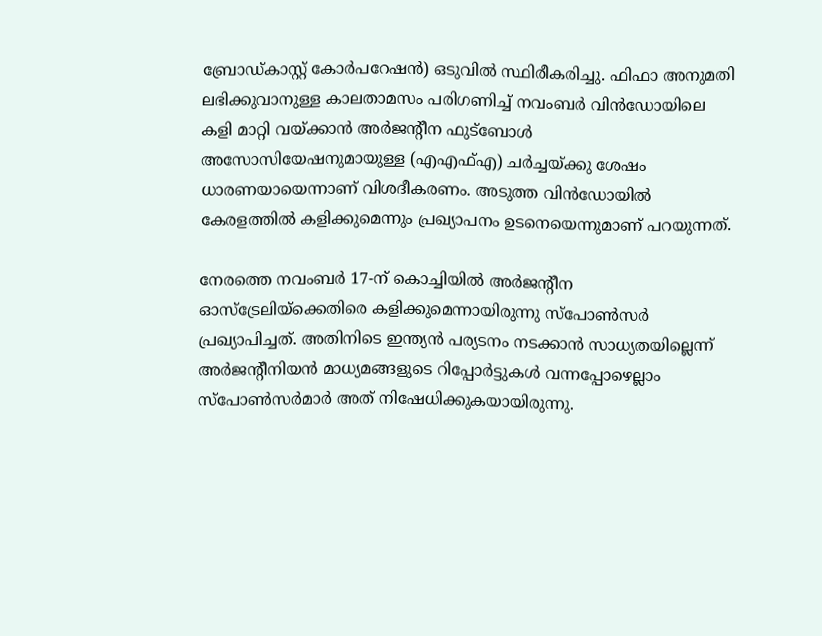ബ്രോഡ്‌കാസ്റ്റ് കോര്‍പറേഷന്‍) ഒടുവില്‍ സ്ഥിരീകരിച്ചു. ഫിഫാ അനുമതി ലഭിക്കുവാനുള്ള കാലതാമസം പരിഗണിച്ച് നവംബര്‍ വിന്‍ഡോയിലെ കളി മാറ്റി വയ്ക്കാന്‍ അര്‍ജന്‍റീന ഫുട്‌ബോള്‍ അസോസിയേഷനുമായുള്ള (എഎഫ്‌എ) ചര്‍ച്ചയ്ക്കു ശേഷം ധാരണയായെന്നാണ് വിശദീകരണം. അടുത്ത വിന്‍ഡോയില്‍ കേരളത്തില്‍ കളിക്കുമെന്നും പ്രഖ്യാപനം ഉടനെയെന്നുമാണ് പറയുന്നത്.

നേരത്തെ നവംബര്‍ 17-ന് കൊച്ചിയില്‍ അര്‍ജന്‍റീന ഓസ്‌ട്രേലിയ്‌ക്കെതിരെ കളിക്കുമെന്നായിരുന്നു സ്പോണ്‍സര്‍ പ്രഖ്യാപിച്ചത്. അതിനിടെ ഇന്ത്യന്‍ പര്യടനം നടക്കാന്‍ സാധ്യതയില്ലെന്ന് അര്‍ജന്‍റീനിയന്‍ മാധ്യമങ്ങളുടെ റിപ്പോര്‍ട്ടുകള്‍ വന്നപ്പോഴെല്ലാം സ്‌പോണ്‍സര്‍മാര്‍ അത് നിഷേധിക്കുകയായിരുന്നു.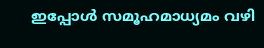ഇപ്പോള്‍ സമൂഹമാധ്യമം വഴി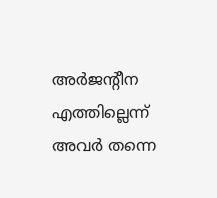അര്‍ജന്‍റീന എത്തില്ലെന്ന് അവര്‍ തന്നെ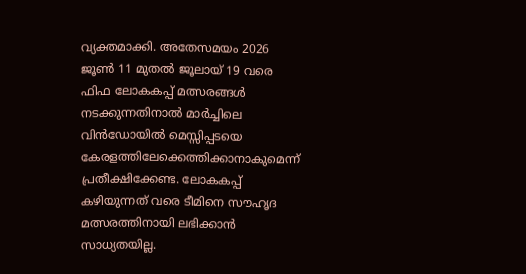വ്യക്തമാക്കി. അതേസമയം 2026 ജൂണ്‍ 11 മുതല്‍ ജൂലായ് 19 വരെ ഫിഫ ലോകകപ്പ് മത്സരങ്ങള്‍ നടക്കുന്നതിനാല്‍ മാര്‍ച്ചിലെ വിന്‍ഡോയില്‍ മെസ്സിപ്പടയെ കേരളത്തിലേക്കെത്തിക്കാനാകുമെന്ന് പ്രതീക്ഷിക്കേണ്ട. ലോകകപ്പ് കഴിയുന്നത് വരെ ടീമിനെ സൗഹൃദ മത്സരത്തിനായി ലഭിക്കാന്‍ സാധ്യതയില്ല.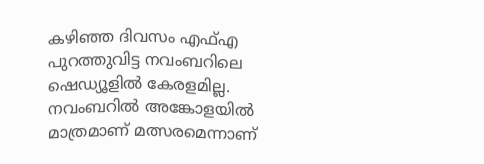കഴിഞ്ഞ ദിവസം എഫ്‌എ പുറത്തുവിട്ട നവംബറിലെ ഷെഡ്യൂളില്‍ കേരളമില്ല. നവംബറില്‍ അങ്കോളയില്‍ മാത്രമാണ് മത്സരമെന്നാണ്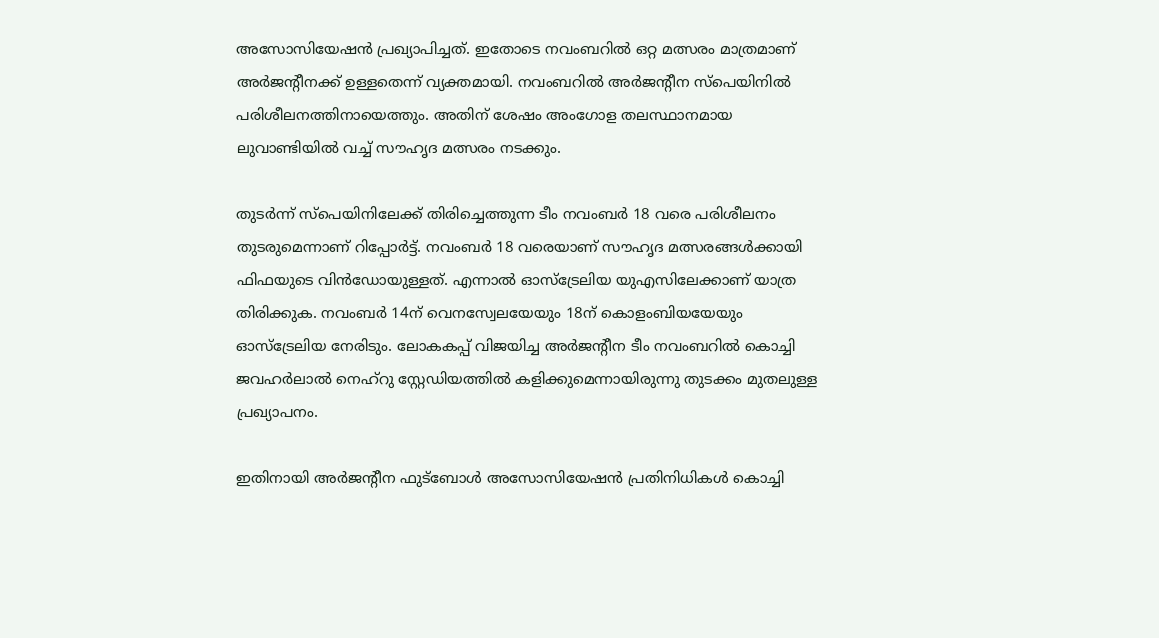അസോസിയേഷന്‍ പ്രഖ്യാപിച്ചത്. ഇതോടെ നവംബറില്‍ ഒറ്റ മത്സരം മാത്രമാണ് അര്‍ജന്‍റീനക്ക് ഉള്ളതെന്ന് വ്യക്തമായി. നവംബറില്‍ അര്‍ജന്‍റീന സ്‌പെയിനില്‍ പരിശീലനത്തിനായെത്തും. അതിന് ശേഷം അംഗോള തലസ്ഥാനമായ ലുവാണ്ടിയില്‍ വച്ച് സൗഹൃദ മത്സരം നടക്കും.

തുടര്‍ന്ന് സ്‌പെയിനിലേക്ക് തിരിച്ചെത്തുന്ന ടീം നവംബര്‍ 18 വരെ പരിശീലനം തുടരുമെന്നാണ് റിപ്പോര്‍ട്ട്. നവംബര്‍ 18 വരെയാണ് സൗഹൃദ മത്സരങ്ങള്‍ക്കായി ഫിഫയുടെ വിന്‍ഡോയുള്ളത്. എന്നാല്‍ ഓസ്‌ട്രേലിയ യുഎസിലേക്കാണ് യാത്ര തിരിക്കുക. നവംബര്‍ 14ന് വെനസ്വേലയേയും 18ന് കൊളംബിയയേയും ഓസ്‌ട്രേലിയ നേരിടും. ലോകകപ്പ് വിജയിച്ച അര്‍ജന്‍റീന ടീം നവംബറിൽ കൊച്ചി ജവഹർലാൽ നെഹ്‍റു സ്റ്റേഡിയത്തിൽ കളിക്കുമെന്നായിരുന്നു തുടക്കം മുതലുള്ള പ്രഖ്യാപനം.

ഇതിനായി അര്‍ജന്‍റീന ഫുട്‌ബോള്‍ അസോസിയേഷന്‍ പ്രതിനിധികള്‍ കൊച്ചി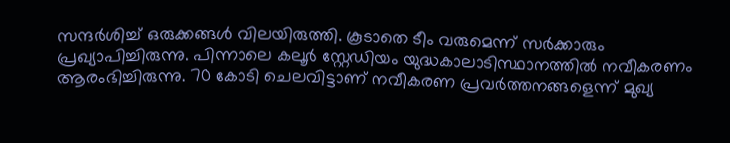സന്ദര്‍ശിച്ച് ഒരുക്കങ്ങള്‍ വിലയിരുത്തി. കൂടാതെ ടീം വരുമെന്ന് സര്‍ക്കാരും പ്രഖ്യാപിച്ചിരുന്നു. പിന്നാലെ കലൂര്‍ സ്റ്റേഡിയം യുദ്ധകാലാടിസ്ഥാനത്തിൽ നവീകരണം ആരംഭിച്ചിരുന്നു. 70 കോടി ചെലവിട്ടാണ് നവീകരണ പ്രവര്‍ത്തനങ്ങളെന്ന് മുഖ്യ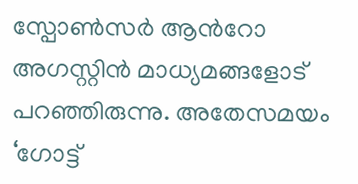സ്പോണ്‍സര്‍ ആന്‍റോ അഗസ്റ്റിന്‍ മാധ്യമങ്ങളോട് പറഞ്ഞിരുന്നു. അതേസമയം ‘ഗോട്ട്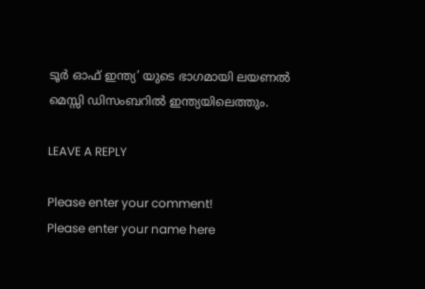ടൂർ ഓഫ് ഇന്ത്യ’ യുടെ ഭാഗമായി ലയണൽ മെസ്സി ഡിസംബറില്‍ ഇന്ത്യയിലെത്തും.

LEAVE A REPLY

Please enter your comment!
Please enter your name here